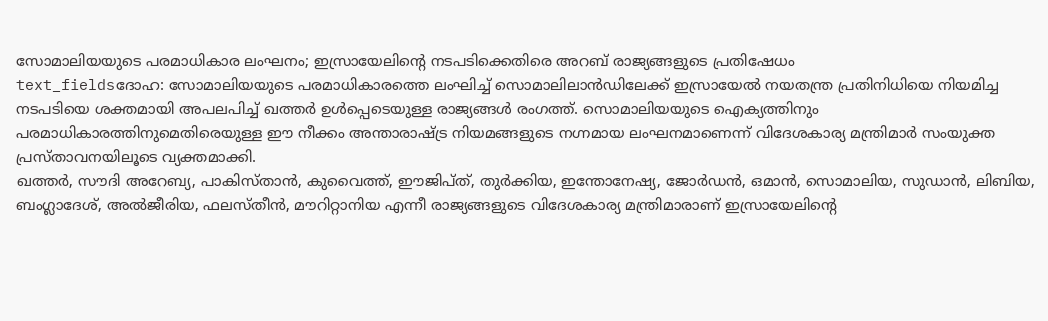സോമാലിയയുടെ പരമാധികാര ലംഘനം; ഇസ്രായേലിന്റെ നടപടിക്കെതിരെ അറബ് രാജ്യങ്ങളുടെ പ്രതിഷേധം
text_fieldsദോഹ: സോമാലിയയുടെ പരമാധികാരത്തെ ലംഘിച്ച് സൊമാലിലാൻഡിലേക്ക് ഇസ്രായേൽ നയതന്ത്ര പ്രതിനിധിയെ നിയമിച്ച നടപടിയെ ശക്തമായി അപലപിച്ച് ഖത്തർ ഉൾപ്പെടെയുള്ള രാജ്യങ്ങൾ രംഗത്ത്. സൊമാലിയയുടെ ഐക്യത്തിനും പരമാധികാരത്തിനുമെതിരെയുള്ള ഈ നീക്കം അന്താരാഷ്ട്ര നിയമങ്ങളുടെ നഗ്നമായ ലംഘനമാണെന്ന് വിദേശകാര്യ മന്ത്രിമാർ സംയുക്ത പ്രസ്താവനയിലൂടെ വ്യക്തമാക്കി.
ഖത്തർ, സൗദി അറേബ്യ, പാകിസ്താൻ, കുവൈത്ത്, ഈജിപ്ത്, തുർക്കിയ, ഇന്തോനേഷ്യ, ജോർഡൻ, ഒമാൻ, സൊമാലിയ, സുഡാൻ, ലിബിയ, ബംഗ്ലാദേശ്, അൽജീരിയ, ഫലസ്തീൻ, മൗറിറ്റാനിയ എന്നീ രാജ്യങ്ങളുടെ വിദേശകാര്യ മന്ത്രിമാരാണ് ഇസ്രായേലിന്റെ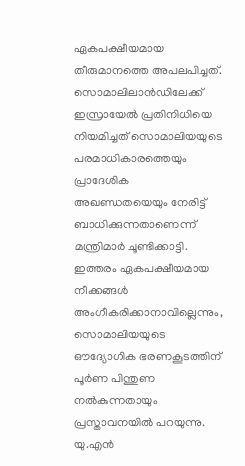ഏകപക്ഷീയമായ തീരുമാനത്തെ അപലപിച്ചത്. സൊമാലിലാൻഡിലേക്ക് ഇസ്രായേൽ പ്രതിനിധിയെ നിയമിച്ചത് സൊമാലിയയുടെ പരമാധികാരത്തെയും പ്രാദേശിക അഖണ്ഡതയെയും നേരിട്ട് ബാധിക്കുന്നതാണെന്ന് മന്ത്രിമാർ ചൂണ്ടിക്കാട്ടി.
ഇത്തരം ഏകപക്ഷീയമായ നീക്കങ്ങൾ അംഗീകരിക്കാനാവില്ലെന്നും, സൊമാലിയയുടെ ഔദ്യോഗിക ഭരണകൂടത്തിന് പൂർണ പിന്തുണ നൽകുന്നതായും പ്രസ്താവനയിൽ പറയുന്നു. യു.എൻ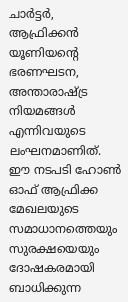ചാർട്ടർ, ആഫ്രിക്കൻ യൂണിയന്റെ ഭരണഘടന, അന്താരാഷ്ട്ര നിയമങ്ങൾ എന്നിവയുടെ ലംഘനമാണിത്. ഈ നടപടി ഹോൺ ഓഫ് ആഫ്രിക്ക മേഖലയുടെ സമാധാനത്തെയും സുരക്ഷയെയും ദോഷകരമായി ബാധിക്കുന്ന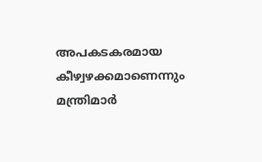അപകടകരമായ കീഴ്വഴക്കമാണെന്നും മന്ത്രിമാർ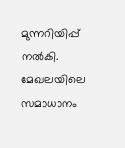മുന്നറിയിപ്പ് നൽകി. മേഖലയിലെ സമാധാനം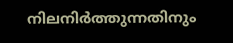നിലനിർത്തുന്നതിനും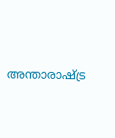അന്താരാഷ്ട്ര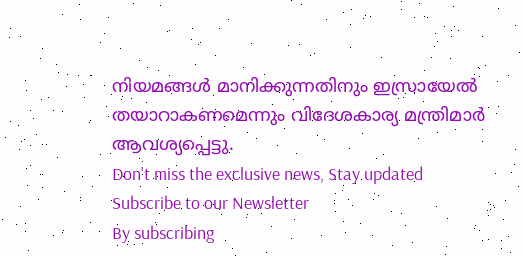നിയമങ്ങൾ മാനിക്കുന്നതിനും ഇസ്രായേൽ തയാറാകണമെന്നും വിദേശകാര്യ മന്ത്രിമാർ ആവശ്യപ്പെട്ടു.
Don't miss the exclusive news, Stay updated
Subscribe to our Newsletter
By subscribing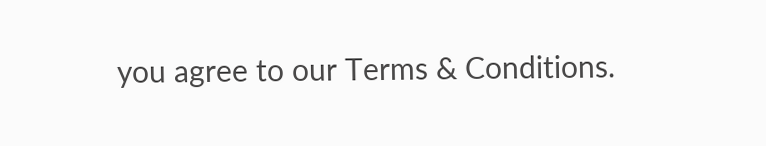you agree to our Terms & Conditions.